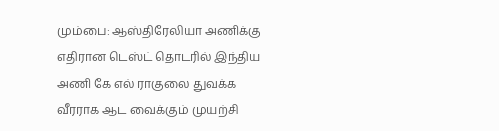மும்பை: ஆஸ்திரேலியா அணிக்கு எதிரான டெஸ்ட் தொடரில் இந்திய அணி கே எல் ராகுலை துவக்க வீரராக ஆட வைக்கும் முயற்சி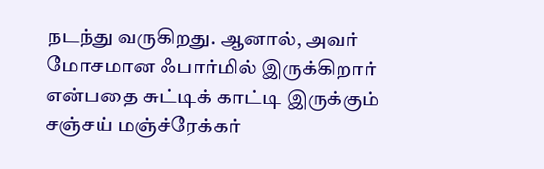நடந்து வருகிறது. ஆனால், அவர் மோசமான ஃபார்மில் இருக்கிறார் என்பதை சுட்டிக் காட்டி இருக்கும் சஞ்சய் மஞ்ச்ரேக்கர்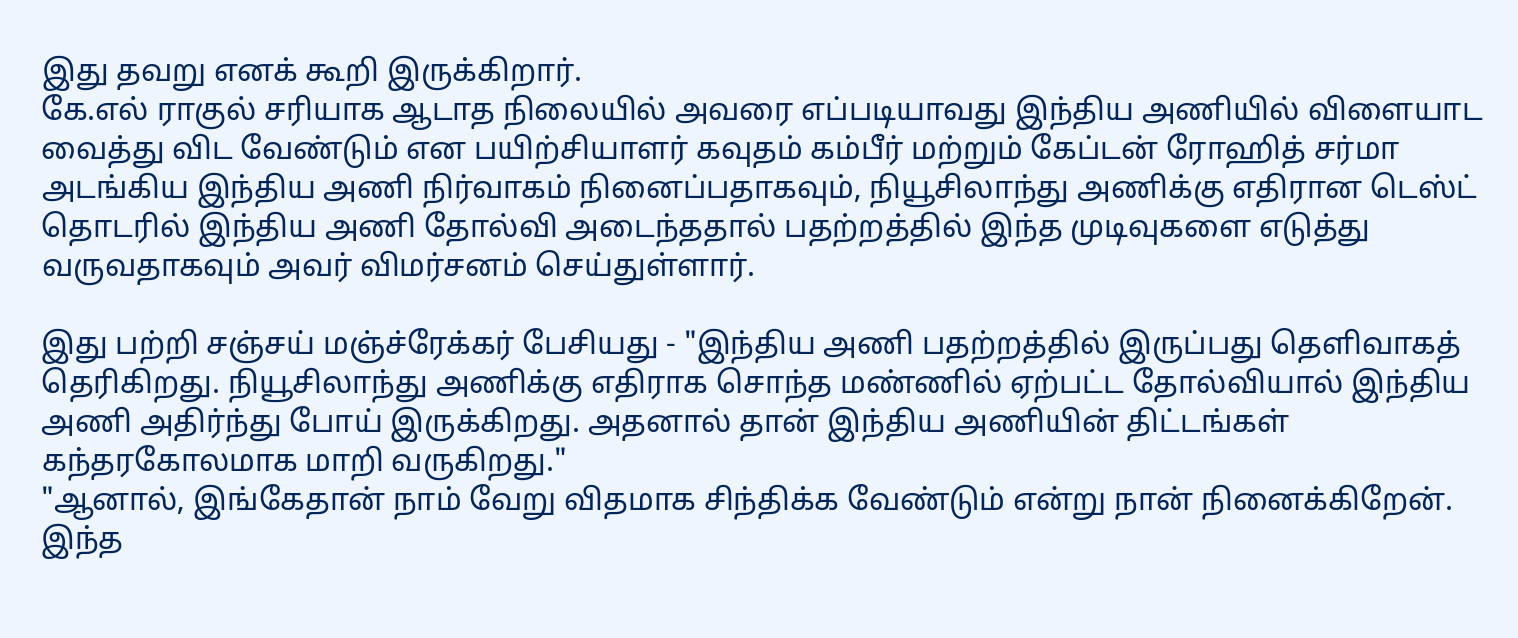இது தவறு எனக் கூறி இருக்கிறார்.
கே.எல் ராகுல் சரியாக ஆடாத நிலையில் அவரை எப்படியாவது இந்திய அணியில் விளையாட வைத்து விட வேண்டும் என பயிற்சியாளர் கவுதம் கம்பீர் மற்றும் கேப்டன் ரோஹித் சர்மா அடங்கிய இந்திய அணி நிர்வாகம் நினைப்பதாகவும், நியூசிலாந்து அணிக்கு எதிரான டெஸ்ட் தொடரில் இந்திய அணி தோல்வி அடைந்ததால் பதற்றத்தில் இந்த முடிவுகளை எடுத்து வருவதாகவும் அவர் விமர்சனம் செய்துள்ளார்.

இது பற்றி சஞ்சய் மஞ்ச்ரேக்கர் பேசியது - "இந்திய அணி பதற்றத்தில் இருப்பது தெளிவாகத் தெரிகிறது. நியூசிலாந்து அணிக்கு எதிராக சொந்த மண்ணில் ஏற்பட்ட தோல்வியால் இந்திய அணி அதிர்ந்து போய் இருக்கிறது. அதனால் தான் இந்திய அணியின் திட்டங்கள் கந்தரகோலமாக மாறி வருகிறது."
"ஆனால், இங்கேதான் நாம் வேறு விதமாக சிந்திக்க வேண்டும் என்று நான் நினைக்கிறேன். இந்த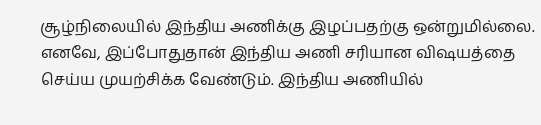சூழ்நிலையில் இந்திய அணிக்கு இழப்பதற்கு ஒன்றுமில்லை. எனவே, இப்போதுதான் இந்திய அணி சரியான விஷயத்தை செய்ய முயற்சிக்க வேண்டும். இந்திய அணியில்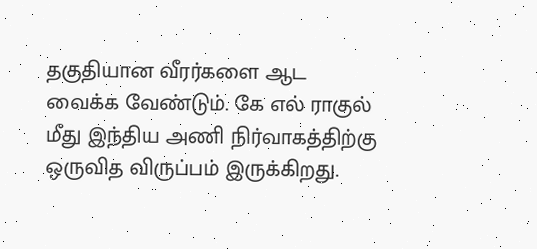தகுதியான வீரர்களை ஆட வைக்க வேண்டும். கே எல் ராகுல் மீது இந்திய அணி நிர்வாகத்திற்கு ஒருவித விருப்பம் இருக்கிறது.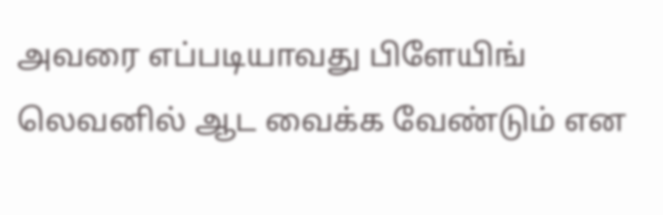அவரை எப்படியாவது பிளேயிங் லெவனில் ஆட வைக்க வேண்டும் என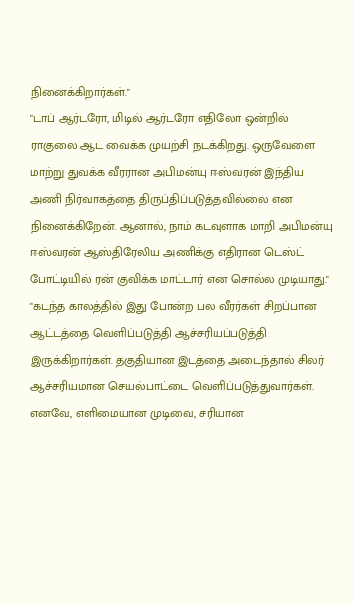நினைக்கிறார்கள்."
"டாப் ஆர்டரோ, மிடில் ஆர்டரோ எதிலோ ஒன்றில் ராகுலை ஆட வைக்க முயற்சி நடக்கிறது. ஒருவேளை மாற்று துவக்க வீரரான அபிமன்யு ஈஸ்வரன் இந்திய அணி நிர்வாகத்தை திருப்திப்படுத்தவில்லை என நினைக்கிறேன். ஆனால், நாம் கடவுளாக மாறி அபிமன்யு ஈஸ்வரன் ஆஸ்திரேலிய அணிக்கு எதிரான டெஸ்ட் போட்டியில் ரன் குவிக்க மாட்டார் என சொல்ல முடியாது."
"கடந்த காலத்தில் இது போன்ற பல வீரர்கள் சிறப்பான ஆட்டத்தை வெளிப்படுத்தி ஆச்சரியப்படுத்தி இருக்கிறார்கள். தகுதியான இடத்தை அடைந்தால் சிலர் ஆச்சரியமான செயல்பாட்டை வெளிப்படுத்துவார்கள். எனவே, எளிமையான முடிவை, சரியான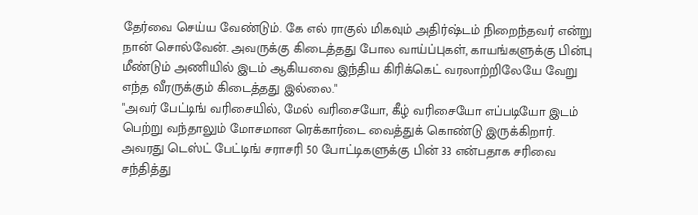தேர்வை செய்ய வேண்டும். கே எல் ராகுல் மிகவும் அதிர்ஷ்டம் நிறைந்தவர் என்று நான் சொல்வேன். அவருக்கு கிடைத்தது போல வாய்ப்புகள், காயங்களுக்கு பின்பு மீண்டும் அணியில் இடம் ஆகியவை இந்திய கிரிக்கெட் வரலாற்றிலேயே வேறு எந்த வீரருக்கும் கிடைத்தது இல்லை."
"அவர் பேட்டிங் வரிசையில், மேல் வரிசையோ, கீழ் வரிசையோ எப்படியோ இடம் பெற்று வந்தாலும் மோசமான ரெக்கார்டை வைத்துக் கொண்டு இருக்கிறார். அவரது டெஸ்ட் பேட்டிங் சராசரி 50 போட்டிகளுக்கு பின் 33 என்பதாக சரிவை சந்தித்து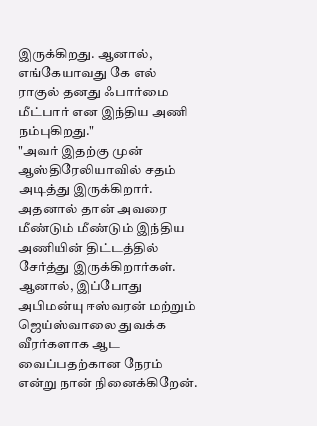இருக்கிறது. ஆனால், எங்கேயாவது கே எல் ராகுல் தனது ஃபார்மை மீட்பார் என இந்திய அணி நம்புகிறது."
"அவர் இதற்கு முன் ஆஸ்திரேலியாவில் சதம் அடித்து இருக்கிறார். அதனால் தான் அவரை மீண்டும் மீண்டும் இந்திய அணியின் திட்டத்தில் சேர்த்து இருக்கிறார்கள். ஆனால், இப்போது அபிமன்யு ஈஸ்வரன் மற்றும் ஜெய்ஸ்வாலை துவக்க வீரர்களாக ஆட வைப்பதற்கான நேரம் என்று நான் நினைக்கிறேன்.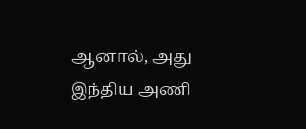ஆனால், அது இந்திய அணி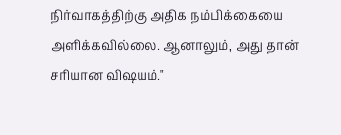நிர்வாகத்திற்கு அதிக நம்பிக்கையை அளிக்கவில்லை. ஆனாலும், அது தான் சரியான விஷயம்."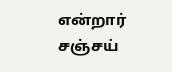என்றார் சஞ்சய்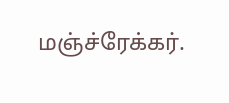மஞ்ச்ரேக்கர்.